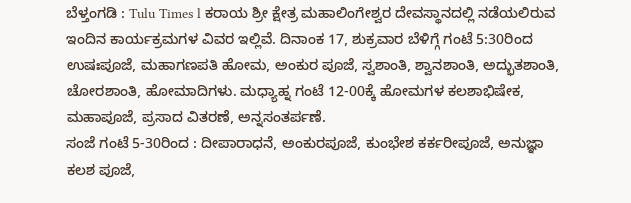ಬೆಳ್ತಂಗಡಿ : Tulu Times l ಕರಾಯ ಶ್ರೀ ಕ್ಷೇತ್ರ ಮಹಾಲಿಂಗೇಶ್ವರ ದೇವಸ್ಥಾನದಲ್ಲಿ ನಡೆಯಲಿರುವ ಇಂದಿನ ಕಾರ್ಯಕ್ರಮಗಳ ವಿವರ ಇಲ್ಲಿವೆ. ದಿನಾಂಕ 17, ಶುಕ್ರವಾರ ಬೆಳಿಗ್ಗೆ ಗಂಟೆ 5:30ರಿಂದ ಉಷಃಪೂಜೆ, ಮಹಾಗಣಪತಿ ಹೋಮ, ಅಂಕುರ ಪೂಜೆ, ಸ್ವಶಾಂತಿ, ಶ್ವಾನಶಾಂತಿ, ಅದ್ಭುತಶಾಂತಿ, ಚೋರಶಾಂತಿ, ಹೋಮಾದಿಗಳು. ಮಧ್ಯಾಹ್ನ ಗಂಟೆ 12-00ಕ್ಕೆ ಹೋಮಗಳ ಕಲಶಾಭಿಷೇಕ, ಮಹಾಪೂಜೆ, ಪ್ರಸಾದ ವಿತರಣೆ, ಅನ್ನಸಂತರ್ಪಣೆ.
ಸಂಜೆ ಗಂಟೆ 5-30ರಿಂದ : ದೀಪಾರಾಧನೆ, ಅಂಕುರಪೂಜೆ, ಕುಂಭೇಶ ಕರ್ಕರೀಪೂಜೆ, ಅನುಜ್ಞಾ ಕಲಶ ಪೂಜೆ,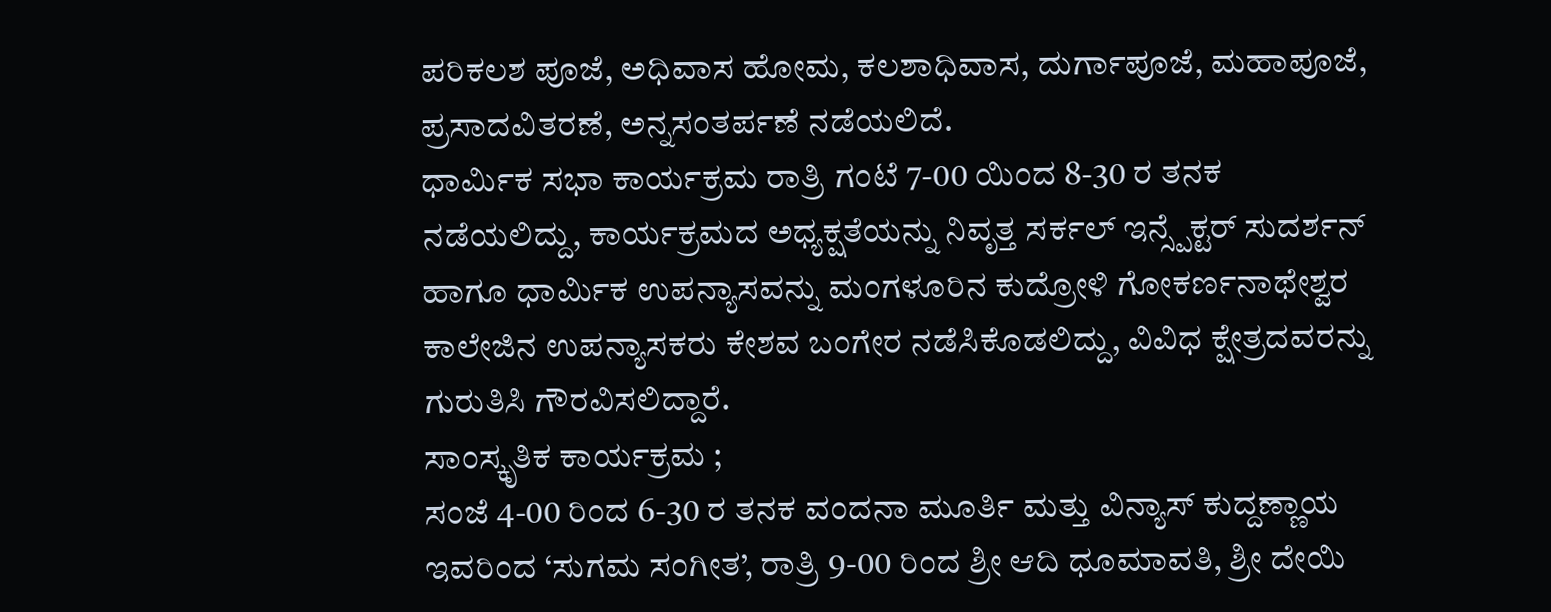ಪರಿಕಲಶ ಪೂಜೆ, ಅಧಿವಾಸ ಹೋಮ, ಕಲಶಾಧಿವಾಸ, ದುರ್ಗಾಪೂಜೆ, ಮಹಾಪೂಜೆ, ಪ್ರಸಾದವಿತರಣೆ, ಅನ್ನಸಂತರ್ಪಣೆ ನಡೆಯಲಿದೆ.
ಧಾರ್ಮಿಕ ಸಭಾ ಕಾರ್ಯಕ್ರಮ ರಾತ್ರಿ ಗಂಟೆ 7-00 ಯಿಂದ 8-30 ರ ತನಕ ನಡೆಯಲಿದ್ದು, ಕಾರ್ಯಕ್ರಮದ ಅಧ್ಯಕ್ಷತೆಯನ್ನು ನಿವೃತ್ತ ಸರ್ಕಲ್ ಇನ್ಸ್ಪೆಕ್ಟರ್ ಸುದರ್ಶನ್ ಹಾಗೂ ಧಾರ್ಮಿಕ ಉಪನ್ಯಾಸವನ್ನು ಮಂಗಳೂರಿನ ಕುದ್ರೋಳಿ ಗೋಕರ್ಣನಾಥೇಶ್ವರ ಕಾಲೇಜಿನ ಉಪನ್ಯಾಸಕರು ಕೇಶವ ಬಂಗೇರ ನಡೆಸಿಕೊಡಲಿದ್ದು, ವಿವಿಧ ಕ್ಷೇತ್ರದವರನ್ನು ಗುರುತಿಸಿ ಗೌರವಿಸಲಿದ್ದಾರೆ.
ಸಾಂಸ್ಕೃತಿಕ ಕಾರ್ಯಕ್ರಮ ;
ಸಂಜೆ 4-00 ರಿಂದ 6-30 ರ ತನಕ ವಂದನಾ ಮೂರ್ತಿ ಮತ್ತು ವಿನ್ಯಾಸ್ ಕುದ್ದಣ್ಣಾಯ ಇವರಿಂದ ‘ಸುಗಮ ಸಂಗೀತ’, ರಾತ್ರಿ 9-00 ರಿಂದ ಶ್ರೀ ಆದಿ ಧೂಮಾವತಿ, ಶ್ರೀ ದೇಯಿ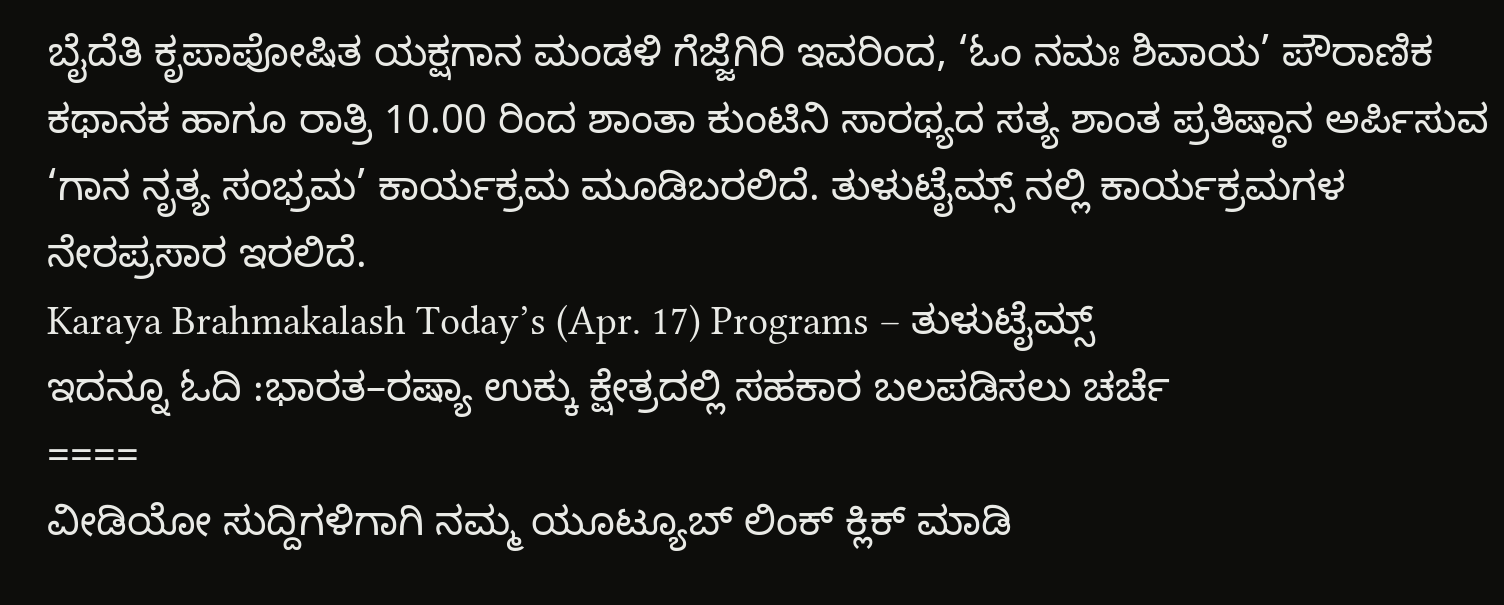ಬೈದೆತಿ ಕೃಪಾಪೋಷಿತ ಯಕ್ಷಗಾನ ಮಂಡಳಿ ಗೆಜ್ಜೆಗಿರಿ ಇವರಿಂದ, ‘ಓಂ ನಮಃ ಶಿವಾಯ’ ಪೌರಾಣಿಕ ಕಥಾನಕ ಹಾಗೂ ರಾತ್ರಿ 10.00 ರಿಂದ ಶಾಂತಾ ಕುಂಟಿನಿ ಸಾರಥ್ಯದ ಸತ್ಯ ಶಾಂತ ಪ್ರತಿಷ್ಠಾನ ಅರ್ಪಿಸುವ ‘ಗಾನ ನೃತ್ಯ ಸಂಭ್ರಮ’ ಕಾರ್ಯಕ್ರಮ ಮೂಡಿಬರಲಿದೆ. ತುಳುಟೈಮ್ಸ್ ನಲ್ಲಿ ಕಾರ್ಯಕ್ರಮಗಳ ನೇರಪ್ರಸಾರ ಇರಲಿದೆ.
Karaya Brahmakalash Today’s (Apr. 17) Programs – ತುಳುಟೈಮ್ಸ್
ಇದನ್ನೂ ಓದಿ :ಭಾರತ–ರಷ್ಯಾ ಉಕ್ಕು ಕ್ಷೇತ್ರದಲ್ಲಿ ಸಹಕಾರ ಬಲಪಡಿಸಲು ಚರ್ಚೆ
====
ವೀಡಿಯೋ ಸುದ್ದಿಗಳಿಗಾಗಿ ನಮ್ಮ ಯೂಟ್ಯೂಬ್ ಲಿಂಕ್ ಕ್ಲಿಕ್ ಮಾಡಿ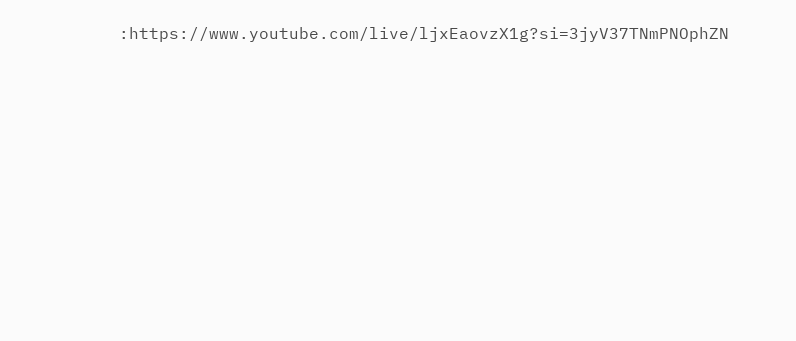:https://www.youtube.com/live/ljxEaovzX1g?si=3jyV37TNmPNOphZN